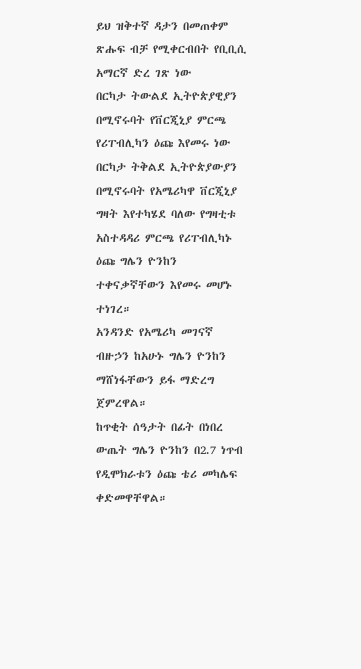ይህ ዝቅተኛ ዳታን በመጠቀም ጽሑፍ ብቻ የሚቀርብበት የቢቢሲ አማርኛ ድረ ገጽ ነው
በርካታ ትውልደ ኢትዮጵያዊያን በሚኖሩባት የቨርጂኒያ ምርጫ የሪፐብሊካን ዕጩ እየመሩ ነው
በርካታ ትቅልደ ኢትዮጵያውያን በሚኖሩባት የአሜሪካዋ ቨርጂኒያ ግዛት እየተካሄደ ባለው የግዛቲቱ አስተዳዳሪ ምርጫ የሪፐብሊካኑ ዕጩ ግሌን ዮንከን ተቀናቃኛቸውን እየመሩ መሆኑ ተነገረ።
አንዳንድ የአሜሪካ መገናኛ ብዙኃን ከአሁኑ ግሌን ዮንከን ማሸነፋቸውን ይፋ ማድረግ ጀምረዋል።
ከጥቂት ሰዓታት በፊት በነበረ ውጤት ግሌን ዮንከን በ2.7 ነጥብ የዲሞክራቱን ዕጩ ቴሪ መካሌፍ ቀድመዋቸዋል።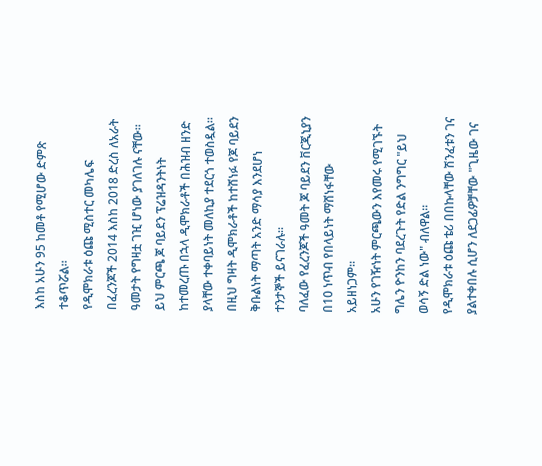እስከ አሁን 95 ከመቶ የሚሆው ድምጽ ተቆጥሯል።
የዲሞክራቱ ዕጩ ሚስተር መካሌፍ በፈረንጆች 2014 እስከ 2018 ድረስ ለአራት ዓመታት የግዛቷ ገዢ ሆነው ያገለገሉ ናቸው።
ይህ ምርጫ ጆ ባይደን ፕሬዝዳንትነት ከተመረጡ በኋላ ዲሞክራቶች በሕዝብ ዘንድ ያላቸው ተቀባይነት መለኪያ ተደርጎ ተወስዷል።
በዚህ ግዛት ዲሞክራቶች ከተሸነፉ የጆ ባይደን ቅቡልነት ማጣት አንድ ማሳያ እንደሆነ ተንታኞች ይናገራሉ።
ባለፈው የፈረንጆች ዓመት ጆ ባይደን ቨርጂኒያን በ10 ነጥብ የበላይነት ማሸነፋቸው አይዘነጋም።
አሁን የገዥነት ምርጫውን እየመሩ የሚገኙት ግሌን ዮንከን ባደረጉት የድል ንግግር "ይህ ወሳኝ ድል ነው" ብለዋል።
የዲሞክራቱ ዕጩ ቴሪ በበኩላቸው ሽንፈቱን ገና ያልተቀበሉ ሲሆን ለደጋፊዎቻቸው "ጊዜው ገና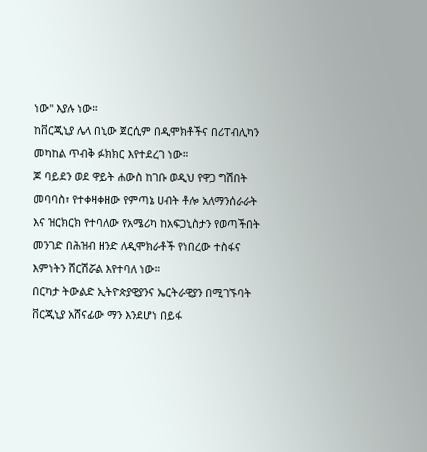ነው" እያሉ ነው።
ከቨርጂኒያ ሌላ በኒው ጀርሲም በዲሞክቶችና በሪፐብሊካን መካከል ጥብቅ ፉክክር እየተደረገ ነው።
ጆ ባይደን ወደ ዋይት ሐውስ ከገቡ ወዲህ የዋጋ ግሽበት መባባስ፣ የተቀዛቀዘው የምጣኔ ሀብት ቶሎ አለማንሰራራት እና ዝርክርክ የተባለው የአሜሪካ ከአፍጋኒስታን የወጣችበት መንገድ በሕዝብ ዘንድ ለዲሞክራቶች የነበረው ተስፋና እምነትን ሸርሽሯል እየተባለ ነው።
በርካታ ትውልድ ኢትዮጵያዊያንና ኤርትራዊያን በሚገኙባት ቨርጂኒያ አሸናፊው ማን እንደሆነ በይፋ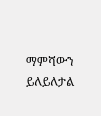ማምሻውን ይለይለታል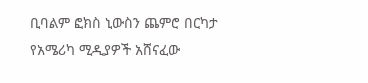ቢባልም ፎክስ ኒውስን ጨምሮ በርካታ የአሜሪካ ሚዲያዎች አሸናፈው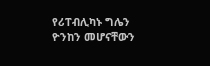የሪፐብሊካኑ ግሌን ዮንከን መሆናቸውን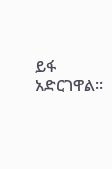ይፋ አድርገዋል።